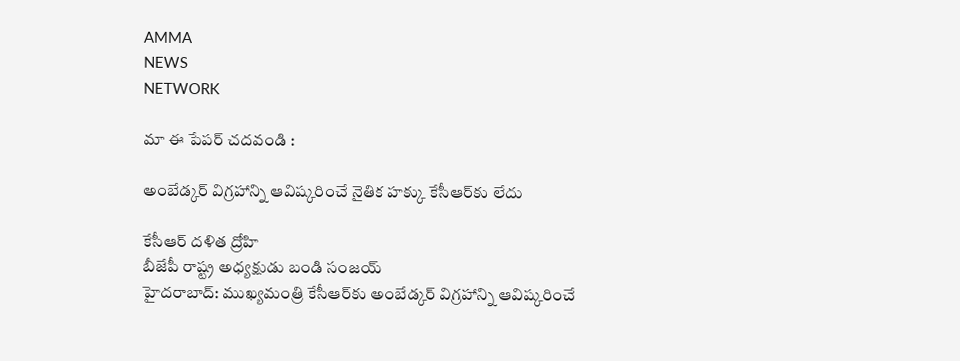AMMA
NEWS
NETWORK

మా ఈ పేపర్ చదవండి :

అంబేడ్కర్ విగ్రహాన్ని ఆవిష్కరించే నైతిక హక్కు కేసీఆర్‌కు లేదు

కేసీఆర్‌ దళిత ద్రోహి
బీజేపీ రాష్ట్ర అధ్యక్షుడు బండి సంజయ్‌
హైదరాబాద్‌: ముఖ్యమంత్రి కేసీఆర్‌కు అంబేడ్కర్‌ విగ్రహాన్ని ఆవిష్కరించే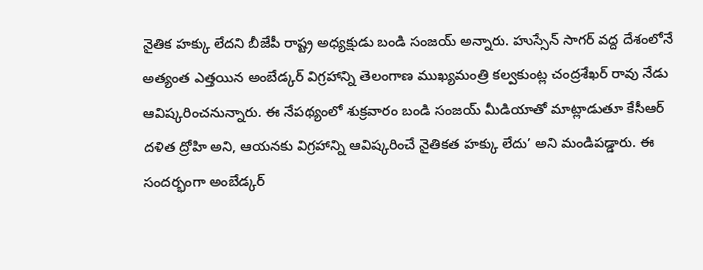నైతిక హక్కు లేదని బీజేపీ రాష్ట్ర అధ్యక్షుడు బండి సంజయ్‌ అన్నారు. హుస్సేన్‌ సాగర్‌ వద్ద దేశంలోనే అత్యంత ఎత్తయిన అంబేడ్కర్‌ విగ్రహాన్ని తెలంగాణ ముఖ్యమంత్రి కల్వకుంట్ల చంద్రశేఖర్‌ రావు నేడు ఆవిష్కరించనున్నారు. ఈ నేపథ్యంలో శుక్రవారం బండి సంజయ్‌ మీడియాతో మాట్లాడుతూ కేసీఆర్‌ దళిత ద్రోహి అని, ఆయనకు విగ్రహాన్ని ఆవిష్కరించే నైతికత హక్కు లేదు’ అని మండిపడ్డారు. ఈ సందర్భంగా అంబేడ్కర్‌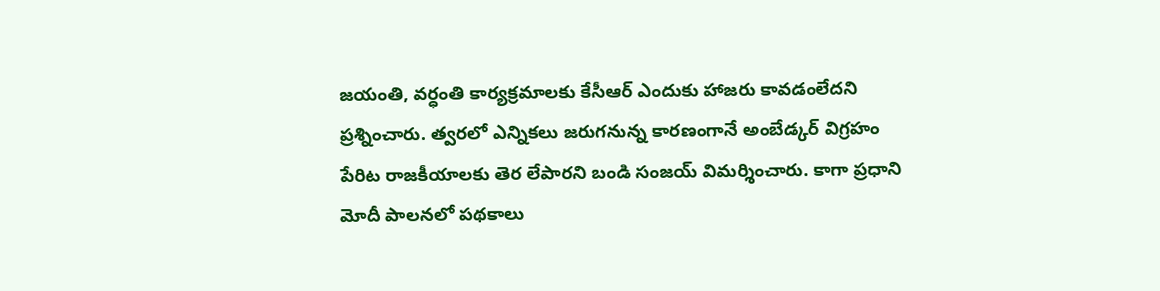జయంతి, వర్ధంతి కార్యక్రమాలకు కేసీఆర్‌ ఎందుకు హాజరు కావడంలేదని ప్రశ్నించారు. త్వరలో ఎన్నికలు జరుగనున్న కారణంగానే అంబేడ్కర్‌ విగ్రహం పేరిట రాజకీయాలకు తెర లేపారని బండి సంజయ్‌ విమర్శించారు. కాగా ప్రధాని మోదీ పాలనలో పథకాలు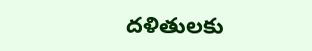దళితులకు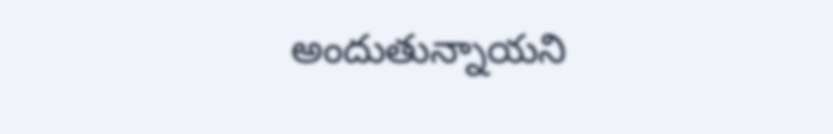అందుతున్నాయని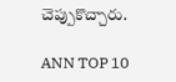చెప్పుకొచ్చారు.

ANN TOP 10